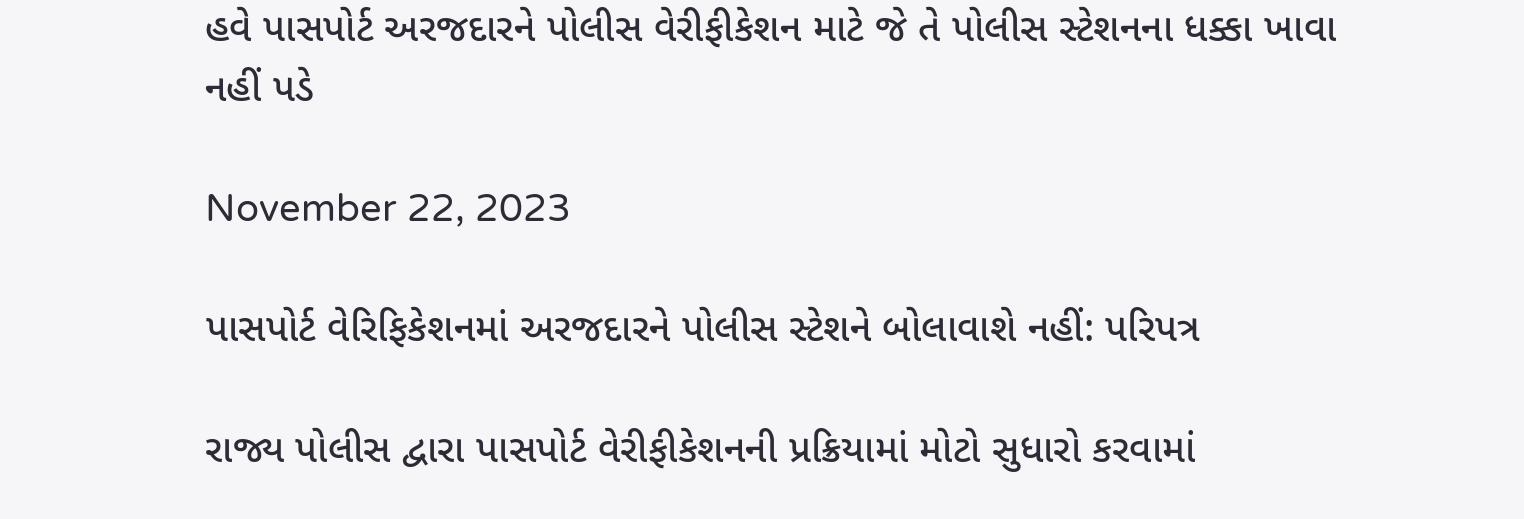હવે પાસપોર્ટ અરજદારને પોલીસ વેરીફીકેશન માટે જે તે પોલીસ સ્ટેશનના ધક્કા ખાવા નહીં પડે

November 22, 2023

પાસપોર્ટ વેરિફિકેશનમાં અરજદારને પોલીસ સ્ટેશને બોલાવાશે નહીં: પરિપત્ર

રાજ્ય પોલીસ દ્વારા પાસપોર્ટ વેરીફીકેશનની પ્રક્રિયામાં મોટો સુધારો કરવામાં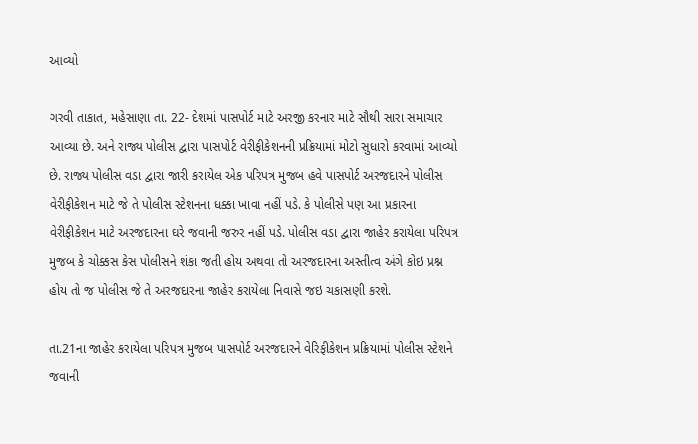આવ્યો

ગરવી તાકાત, મહેસાણા તા. 22- દેશમાં પાસપોર્ટ માટે અરજી કરનાર માટે સૌથી સારા સમાચાર આવ્યા છે. અને રાજ્ય પોલીસ દ્વારા પાસપોર્ટ વેરીફીકેશનની પ્રક્રિયામાં મોટો સુધારો કરવામાં આવ્યો છે. રાજ્ય પોલીસ વડા દ્વારા જારી કરાયેલ એક પરિપત્ર મુજબ હવે પાસપોર્ટ અરજદારને પોલીસ વેરીફીકેશન માટે જે તે પોલીસ સ્ટેશનના ધક્કા ખાવા નહીં પડે. કે પોલીસે પણ આ પ્રકારના વેરીફીકેશન માટે અરજદારના ઘરે જવાની જરુર નહીં પડે. પોલીસ વડા દ્વારા જાહેર કરાયેલા પરિપત્ર મુજબ કે ચોક્કસ કેસ પોલીસને શંકા જતી હોય અથવા તો અરજદારના અસ્તીત્વ અંગે કોઇ પ્રશ્ન હોય તો જ પોલીસ જે તે અરજદારના જાહેર કરાયેલા નિવાસે જઇ ચકાસણી કરશે.

તા.21ના જાહેર કરાયેલા પરિપત્ર મુજબ પાસપોર્ટ અરજદારને વેરિફીકેશન પ્રક્રિયામાં પોલીસ સ્ટેશને જવાની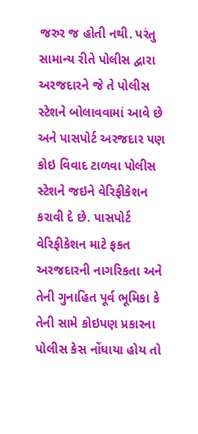જરુર જ હોતી નથી. પરંતુ સામાન્ય રીતે પોલીસ દ્વારા અરજદારને જે તે પોલીસ સ્ટેશને બોલાવવામાં આવે છે અને પાસપોર્ટ અરજદાર પણ કોઇ વિવાદ ટાળવા પોલીસ સ્ટેશને જઇને વેરિફીકેશન કરાવી દે છે. પાસપોર્ટ વેરિફીકેશન માટે ફકત અરજદારની નાગરિકતા અને તેની ગુનાહિત પૂર્વ ભૂમિકા કે તેની સામે કોઇપણ પ્રકારના પોલીસ કેસ નોંધાયા હોય તો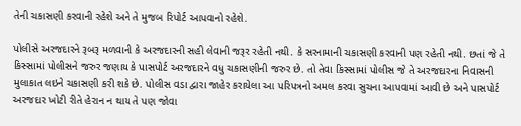તેની ચકાસણી કરવાની રહેશે અને તે મુજબ રિપોર્ટ આપવાનો રહેશે.

પોલીસે અરજદારને રૂબરૂ મળવાની કે અરજદારની સહી લેવાની જરૂર રહેતી નથી. કે સરનામાની ચકાસણી કરવાની પણ રહેતી નથી. છતાં જે તે કિસ્સામાં પોલીસને જરુર જણાય કે પાસપોર્ટ અરજદારને વધુ ચકાસણીની જરુર છે. તો તેવા કિસ્સામાં પોલીસ જે તે અરજદારના નિવાસની મુલાકાત લઇને ચકાસણી કરી શકે છે. પોલીસ વડા દ્વારા જાહેર કરાયેલા આ પરિપત્રનો અમલ કરવા સુચના આપવામાં આવી છે અને પાસપોર્ટ અરજદાર ખોટી રીતે હેરાન ન થાય તે પણ જોવા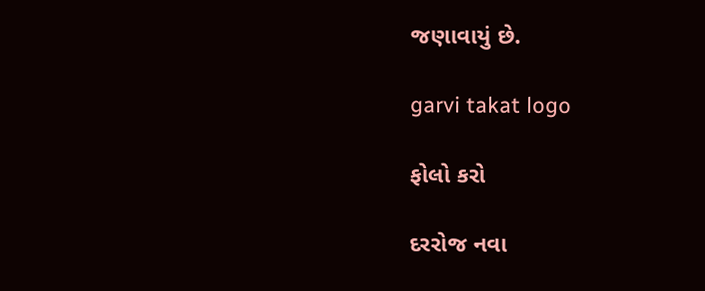જણાવાયું છે.

garvi takat logo

ફોલો કરો

દરરોજ નવા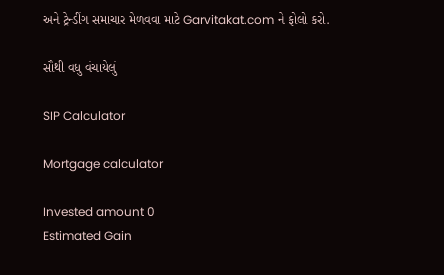અને ટ્રેન્ડીંગ સમાચાર મેળવવા માટે Garvitakat.com ને ફોલો કરો.

સૌથી વધુ વંચાયેલું

SIP Calculator

Mortgage calculator

Invested amount 0
Estimated Gain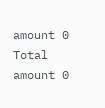amount 0
Total amount 0